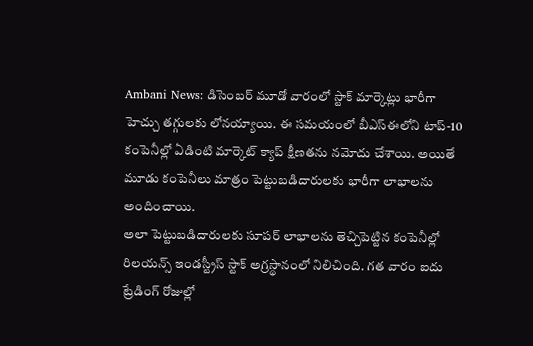Ambani News: డిసెంబర్ మూడో వారంలో స్టాక్ మార్కెట్లు భారీగా హెచ్చు తగ్గులకు లోనయ్యాయి. ఈ సమయంలో బీఎస్ఈలోని టాప్-10 కంపెనీల్లో ఏడింటి మార్కెట్ క్యాప్ క్షీణతను నమోదు చేశాయి. అయితే మూడు కంపెనీలు మాత్రం పెట్టుబడిదారులకు భారీగా లాభాలను అందించాయి.
అలా పెట్టుబడిదారులకు సూపర్ లాభాలను తెచ్చిపెట్టిన కంపెనీల్లో రిలయన్స్ ఇండస్ట్రీస్ స్టాక్ అగ్రస్థానంలో నిలిచింది. గత వారం ఐదు ట్రేడింగ్ రోజుల్లో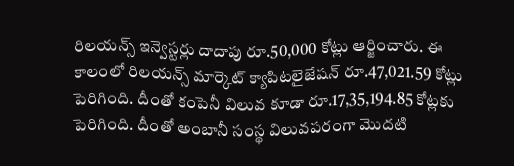రిలయన్స్ ఇన్వెస్టర్లు దాదాపు రూ.50,000 కోట్లు ఆర్జించారు. ఈ కాలంలో రిలయన్స్ మార్కెట్ క్యాపిటలైజేషన్ రూ.47,021.59 కోట్లు పెరిగింది. దీంతో కంపెనీ విలువ కూడా రూ.17,35,194.85 కోట్లకు పెరిగింది. దీంతో అంబానీ సంస్థ విలువపరంగా మెుదటి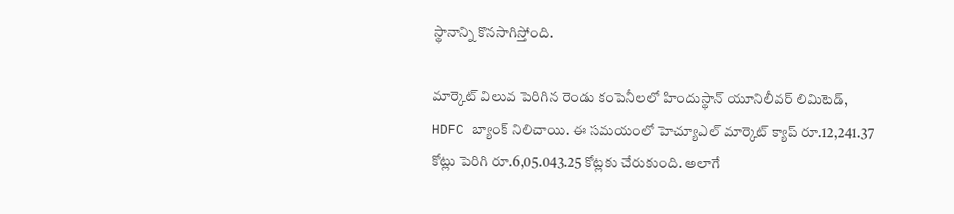స్థానాన్ని కొనసాగిస్తోంది.

మార్కెట్ విలువ పెరిగిన రెండు కంపెనీలలో హిందుస్థాన్ యూనిలీవర్ లిమిటెడ్, HDFC బ్యాంక్ నిలిచాయి. ఈ సమయంలో హెచ్యూఎల్ మార్కెట్ క్యాప్ రూ.12,241.37 కోట్లు పెరిగి రూ.6,05.043.25 కోట్లకు చేరుకుంది. అలాగే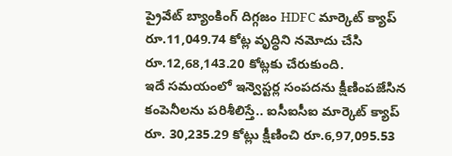ప్రైవేట్ బ్యాంకింగ్ దిగ్గజం HDFC మార్కెట్ క్యాప్ రూ.11,049.74 కోట్ల వృద్ధిని నమోదు చేసి రూ.12,68,143.20 కోట్లకు చేరుకుంది.
ఇదే సమయంలో ఇన్వెస్టర్ల సంపదను క్షీణింపజేసిన కంపెనీలను పరిశీలిస్తే.. ఐసీఐసీఐ మార్కెట్ క్యాప్ రూ. 30,235.29 కోట్లు క్షీణించి రూ.6,97,095.53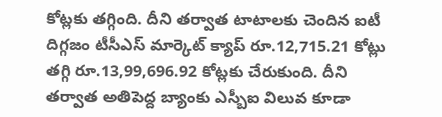కోట్లకు తగ్గింది. దీని తర్వాత టాటాలకు చెందిన ఐటీ దిగ్గజం టీసీఎస్ మార్కెట్ క్యాప్ రూ.12,715.21 కోట్లు తగ్గి రూ.13,99,696.92 కోట్లకు చేరుకుంది. దీని తర్వాత అతిపెద్ద బ్యాంకు ఎస్బీఐ విలువ కూడా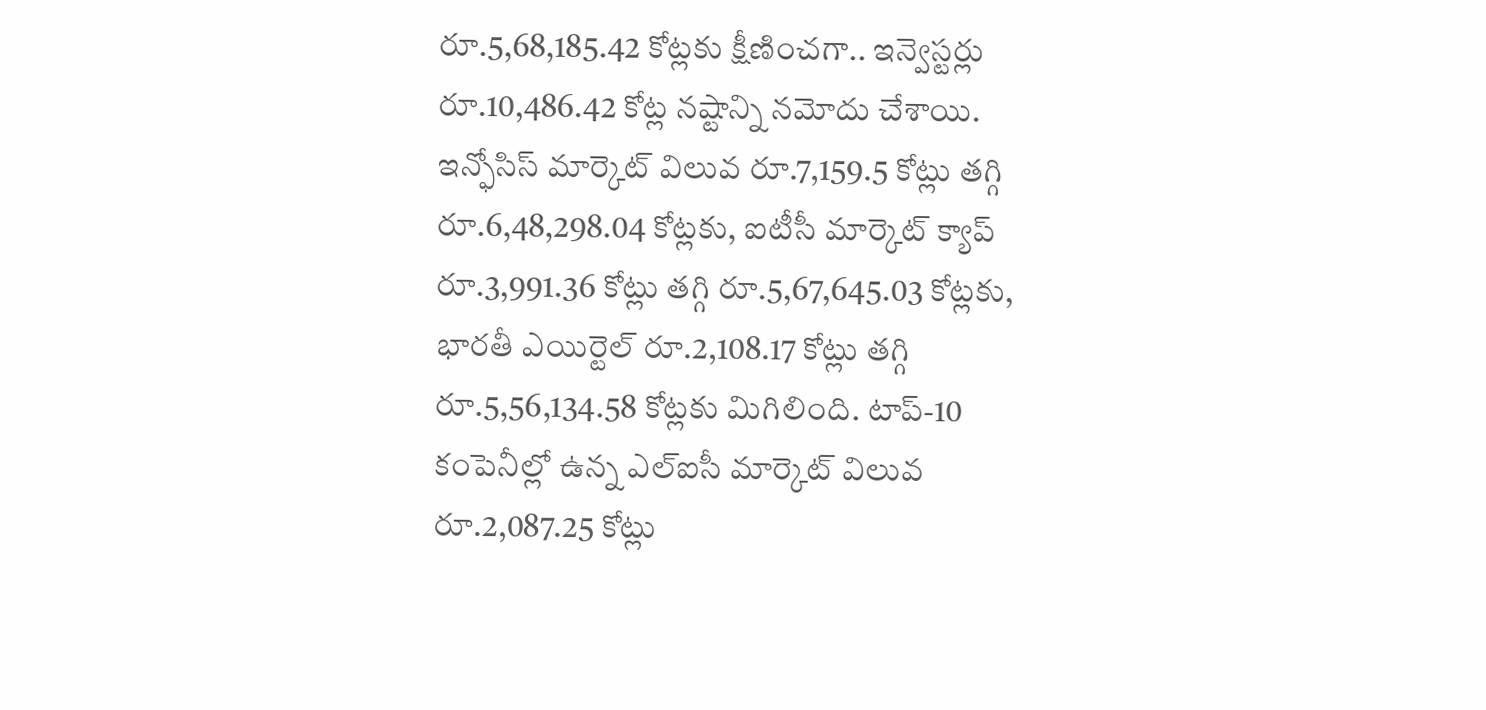రూ.5,68,185.42 కోట్లకు క్షీణించగా.. ఇన్వెస్టర్లు రూ.10,486.42 కోట్ల నష్టాన్ని నమోదు చేశాయి.
ఇన్ఫోసిస్ మార్కెట్ విలువ రూ.7,159.5 కోట్లు తగ్గి రూ.6,48,298.04 కోట్లకు, ఐటీసీ మార్కెట్ క్యాప్ రూ.3,991.36 కోట్లు తగ్గి రూ.5,67,645.03 కోట్లకు, భారతీ ఎయిర్టెల్ రూ.2,108.17 కోట్లు తగ్గి రూ.5,56,134.58 కోట్లకు మిగిలింది. టాప్-10 కంపెనీల్లో ఉన్న ఎల్ఐసీ మార్కెట్ విలువ రూ.2,087.25 కోట్లు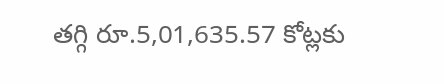తగ్గి రూ.5,01,635.57 కోట్లకు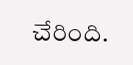చేరింది.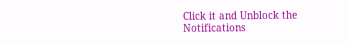Click it and Unblock the Notifications